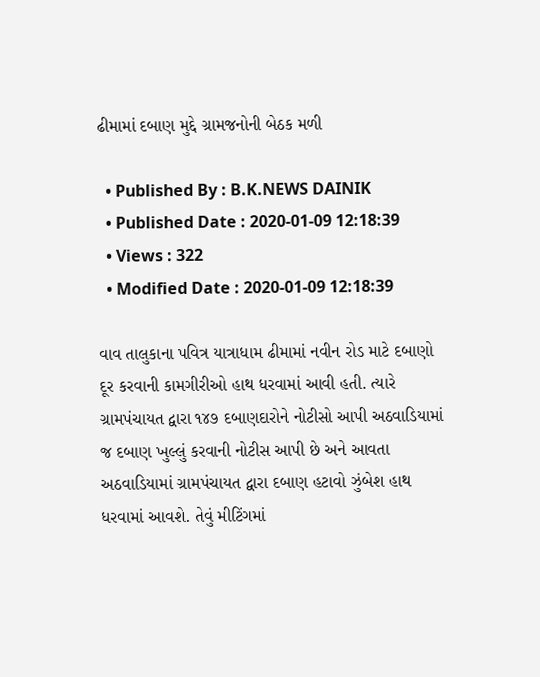ઢીમામાં દબાણ મુદ્દે ગ્રામજનોની બેઠક મળી

  • Published By : B.K.NEWS DAINIK
  • Published Date : 2020-01-09 12:18:39
  • Views : 322
  • Modified Date : 2020-01-09 12:18:39

વાવ તાલુકાના પવિત્ર યાત્રાધામ ઢીમામાં નવીન રોડ માટે દબાણો દૂર કરવાની કામગીરીઓ હાથ ધરવામાં આવી હતી. ત્યારે ગ્રામપંચાયત દ્વારા ૧૪૭ દબાણદારોને નોટીસો આપી અઠવાડિયામાં જ દબાણ ખુલ્લું કરવાની નોટીસ આપી છે અને આવતા અઠવાડિયામાં ગ્રામપંચાયત દ્વારા દબાણ હટાવો ઝુંબેશ હાથ ધરવામાં આવશે. તેવું મીટિંગમાં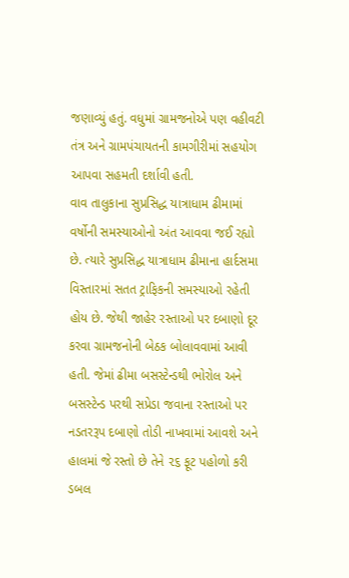જણાવ્યું હતું. વધુમાં ગ્રામજનોએ પણ વહીવટી તંત્ર અને ગ્રામપંચાયતની કામગીરીમાં સહયોગ આપવા સહમતી દર્શાવી હતી.
વાવ તાલુકાના સુપ્રસિદ્ધ યાત્રાધામ ઢીમામાં વર્ષોની સમસ્યાઓનો અંત આવવા જઈ રહ્યો છે. ત્યારે સુપ્રસિદ્ધ યાત્રાધામ ઢીમાના હાર્દસમા વિસ્તારમાં સતત ટ્રાફિકની સમસ્યાઓ રહેતી હોય છે. જેથી જાહેર રસ્તાઓ પર દબાણો દૂર કરવા ગ્રામજનોની બેઠક બોલાવવામાં આવી હતી. જેમાં ઢીમા બસસ્ટેન્ડથી ભોરોલ અને બસસ્ટેન્ડ પરથી સપ્રેડા જવાના રસ્તાઓ પર નડતરરૂપ દબાણો તોડી નાખવામાં આવશે અને હાલમાં જે રસ્તો છે તેને ૨૬ ફૂટ પહોળો કરી ડબલ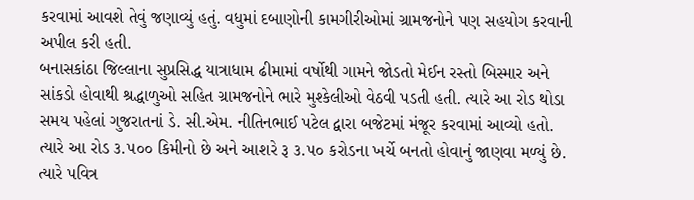કરવામાં આવશે તેવું જણાવ્યું હતું. વધુમાં દબાણોની કામગીરીઓમાં ગ્રામજનોને પણ સહયોગ કરવાની અપીલ કરી હતી.
બનાસકાંઠા જિલ્લાના સુપ્રસિદ્ધ યાત્રાધામ ઢીમામાં વર્ષોથી ગામને જોડતો મેઈન રસ્તો બિસ્માર અને સાંકડો હોવાથી શ્રદ્ધાળુઓ સહિત ગ્રામજનોને ભારે મુશ્કેલીઓ વેઠવી પડતી હતી. ત્યારે આ રોડ થોડા સમય પહેલાં ગુજરાતનાં ડે. સી.એમ. નીતિનભાઈ પટેલ દ્વારા બજેટમાં મંજૂર કરવામાં આવ્યો હતો. ત્યારે આ રોડ ૩.૫૦૦ કિમીનો છે અને આશરે રૂ ૩.૫૦ કરોડના ખર્ચે બનતો હોવાનું જાણવા મળ્યું છે. ત્યારે પવિત્ર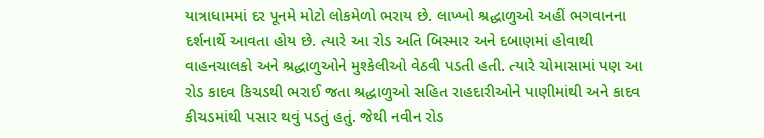યાત્રાધામમાં દર પૂનમે મોટો લોકમેળો ભરાય છે. લાખ્ખો શ્રદ્ધાળુઓ અહીં ભગવાનના દર્શનાર્થે આવતા હોય છે. ત્યારે આ રોડ અતિ બિસ્માર અને દબાણમાં હોવાથી વાહનચાલકો અને શ્રદ્ધાળુઓને મુશ્કેલીઓ વેઠવી પડતી હતી. ત્યારે ચોમાસામાં પણ આ રોડ કાદવ કિચડથી ભરાઈ જતા શ્રદ્ધાળુઓ સહિત રાહદારીઓને પાણીમાંથી અને કાદવ કીચડમાંથી પસાર થવું પડતું હતું. જેથી નવીન રોડ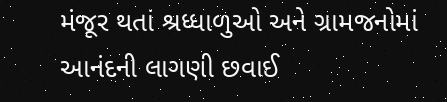મંજૂર થતાં શ્રધ્ધાળુઓ અને ગ્રામજનોમાં આનંદની લાગણી છવાઈ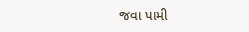જવા પામી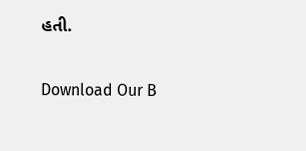હતી.

Download Our B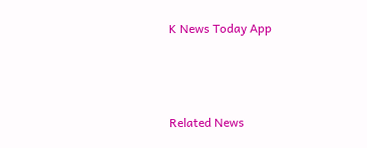K News Today App



Related News